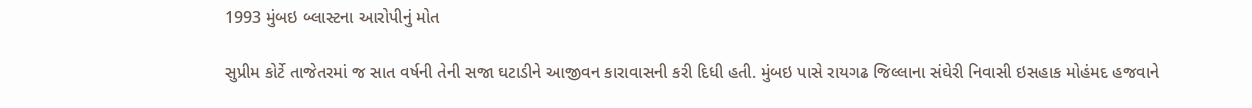1993 મુંબઇ બ્લાસ્ટના આરોપીનું મોત

સુપ્રીમ કોર્ટે તાજેતરમાં જ સાત વર્ષની તેની સજા ઘટાડીને આજીવન કારાવાસની કરી દિધી હતી. મુંબઇ પાસે રાયગઢ જિલ્લાના સંઘેરી નિવાસી ઇસહાક મોહંમદ હજવાને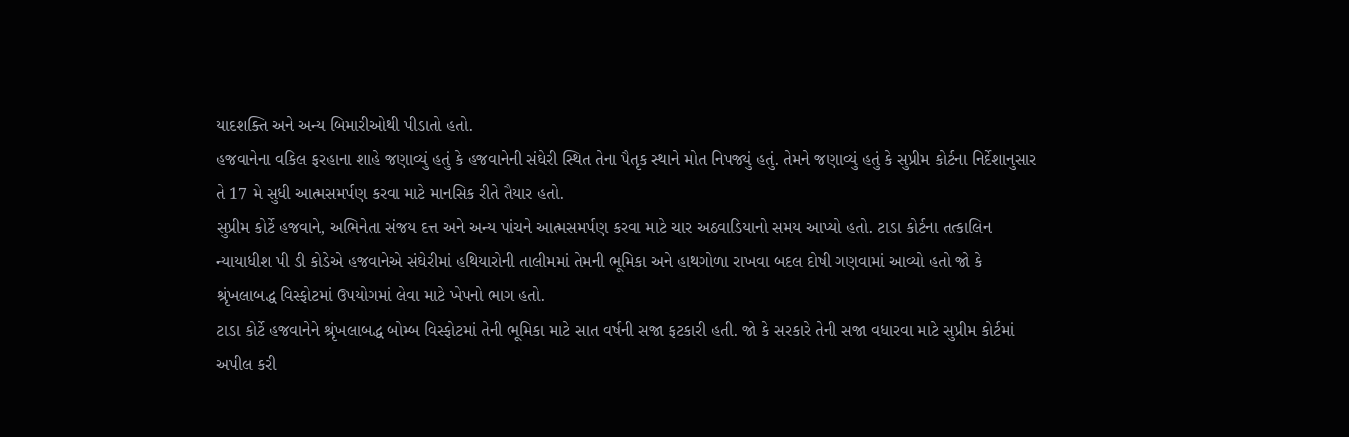યાદશક્તિ અને અન્ય બિમારીઓથી પીડાતો હતો.
હજવાનેના વકિલ ફરહાના શાહે જણાવ્યું હતું કે હજવાનેની સંઘેરી સ્થિત તેના પૈતૃક સ્થાને મોત નિપજ્યું હતું. તેમને જણાવ્યું હતું કે સુપ્રીમ કોર્ટના નિર્દેશાનુસાર તે 17 મે સુધી આત્મસમર્પણ કરવા માટે માનસિક રીતે તૈયાર હતો.
સુપ્રીમ કોર્ટે હજવાને, અભિનેતા સંજય દત્ત અને અન્ય પાંચને આત્મસમર્પણ કરવા માટે ચાર અઠવાડિયાનો સમય આપ્યો હતો. ટાડા કોર્ટના તત્કાલિન ન્યાયાધીશ પી ડી કોડેએ હજવાનેએ સંઘેરીમાં હથિયારોની તાલીમમાં તેમની ભૂમિકા અને હાથગોળા રાખવા બદલ દોષી ગણવામાં આવ્યો હતો જો કે શ્રૃંખલાબદ્ધ વિસ્ફોટમાં ઉપયોગમાં લેવા માટે ખેપનો ભાગ હતો.
ટાડા કોર્ટે હજવાનેને શ્રૃંખલાબદ્ધ બોમ્બ વિસ્ફોટમાં તેની ભૂમિકા માટે સાત વર્ષની સજા ફટકારી હતી. જો કે સરકારે તેની સજા વધારવા માટે સુપ્રીમ કોર્ટમાં અપીલ કરી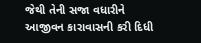જેથી તેની સજા વધારીને આજીવન કારાવાસની કરી દિધી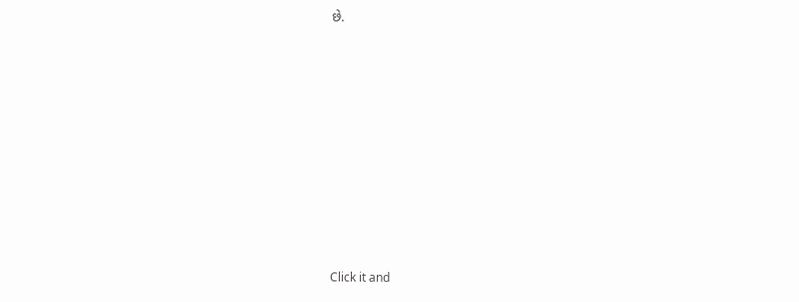છે.












Click it and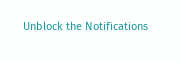Unblock the Notifications